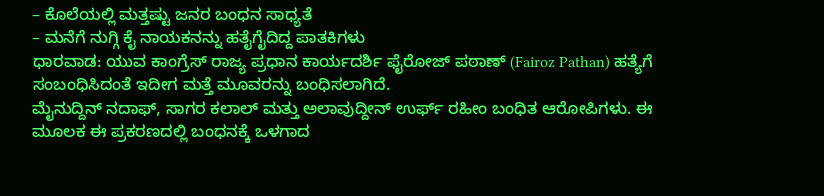– ಕೊಲೆಯಲ್ಲಿ ಮತ್ತಷ್ಟು ಜನರ ಬಂಧನ ಸಾಧ್ಯತೆ
– ಮನೆಗೆ ನುಗ್ಗಿ ಕೈ ನಾಯಕನನ್ನು ಹತೈಗೈದಿದ್ದ ಪಾತಕಿಗಳು
ಧಾರವಾಡ: ಯುವ ಕಾಂಗ್ರೆಸ್ ರಾಜ್ಯ ಪ್ರಧಾನ ಕಾರ್ಯದರ್ಶಿ ಫೈರೋಜ್ ಪಠಾಣ್ (Fairoz Pathan) ಹತ್ಯೆಗೆ ಸಂಬಂಧಿಸಿದಂತೆ ಇದೀಗ ಮತ್ತೆ ಮೂವರನ್ನು ಬಂಧಿಸಲಾಗಿದೆ.
ಮೈನುದ್ದಿನ್ ನದಾಫ್, ಸಾಗರ ಕಲಾಲ್ ಮತ್ತು ಅಲಾವುದ್ದೀನ್ ಉರ್ಫ್ ರಹೀಂ ಬಂಧಿತ ಆರೋಪಿಗಳು. ಈ ಮೂಲಕ ಈ ಪ್ರಕರಣದಲ್ಲಿ ಬಂಧನಕ್ಕೆ ಒಳಗಾದ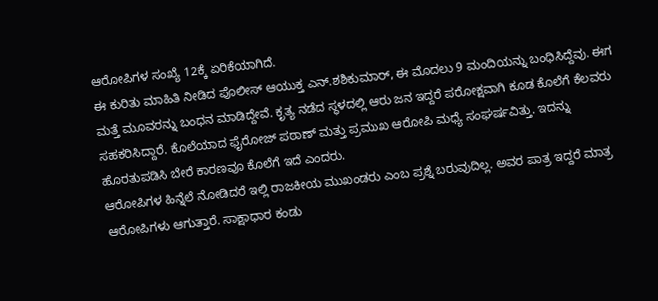ಆರೋಪಿಗಳ ಸಂಖ್ಯೆ 12ಕ್ಕೆ ಏರಿಕೆಯಾಗಿದೆ.
ಈ ಕುರಿತು ಮಾಹಿತಿ ನೀಡಿದ ಪೊಲೀಸ್ ಆಯುಕ್ತ ಎನ್.ಶಶಿಕುಮಾರ್, ಈ ಮೊದಲು 9 ಮಂದಿಯನ್ನು ಬಂಧಿಸಿದ್ದೆವು. ಈಗ ಮತ್ತೆ ಮೂವರನ್ನು ಬಂಧನ ಮಾಡಿದ್ದೇವೆ. ಕೃತ್ಯ ನಡೆದ ಸ್ಥಳದಲ್ಲಿ ಆರು ಜನ ಇದ್ದರೆ ಪರೋಕ್ಷವಾಗಿ ಕೂಡ ಕೊಲೆಗೆ ಕೆಲವರು ಸಹಕರಿಸಿದ್ದಾರೆ. ಕೊಲೆಯಾದ ಫೈರೋಜ್ ಪಠಾಣ್ ಮತ್ತು ಪ್ರಮುಖ ಆರೋಪಿ ಮಧ್ಯೆ ಸಂಘರ್ಷವಿತ್ತು. ಇದನ್ನು ಹೊರತುಪಡಿಸಿ ಬೇರೆ ಕಾರಣವೂ ಕೊಲೆಗೆ ಇದೆ ಎಂದರು.
ಆರೋಪಿಗಳ ಹಿನ್ನೆಲೆ ನೋಡಿದರೆ ಇಲ್ಲಿ ರಾಜಕೀಯ ಮುಖಂಡರು ಎಂಬ ಪ್ರಶ್ನೆ ಬರುವುದಿಲ್ಲ. ಅವರ ಪಾತ್ರ ಇದ್ದರೆ ಮಾತ್ರ ಆರೋಪಿಗಳು ಆಗುತ್ತಾರೆ. ಸಾಕ್ಷಾಧಾರ ಕಂಡು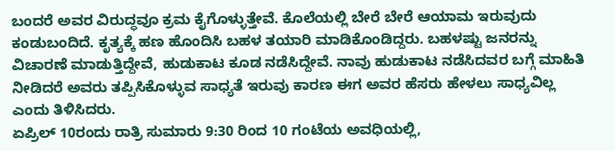ಬಂದರೆ ಅವರ ವಿರುದ್ಧವೂ ಕ್ರಮ ಕೈಗೊಳ್ಳುತ್ತೇವೆ. ಕೊಲೆಯಲ್ಲಿ ಬೇರೆ ಬೇರೆ ಆಯಾಮ ಇರುವುದು ಕಂಡುಬಂದಿದೆ. ಕೃತ್ಯಕ್ಕೆ ಹಣ ಹೊಂದಿಸಿ ಬಹಳ ತಯಾರಿ ಮಾಡಿಕೊಂಡಿದ್ದರು. ಬಹಳಷ್ಟು ಜನರನ್ನು ವಿಚಾರಣೆ ಮಾಡುತ್ತಿದ್ದೇವೆ, ಹುಡುಕಾಟ ಕೂಡ ನಡೆಸಿದ್ದೇವೆ. ನಾವು ಹುಡುಕಾಟ ನಡೆಸಿದವರ ಬಗ್ಗೆ ಮಾಹಿತಿ ನೀಡಿದರೆ ಅವರು ತಪ್ಪಿಸಿಕೊಳ್ಳುವ ಸಾಧ್ಯತೆ ಇರುವು ಕಾರಣ ಈಗ ಅವರ ಹೆಸರು ಹೇಳಲು ಸಾಧ್ಯವಿಲ್ಲ ಎಂದು ತಿಳಿಸಿದರು.
ಏಪ್ರಿಲ್ 10ರಂದು ರಾತ್ರಿ ಸುಮಾರು 9:30 ರಿಂದ 10 ಗಂಟೆಯ ಅವಧಿಯಲ್ಲಿ,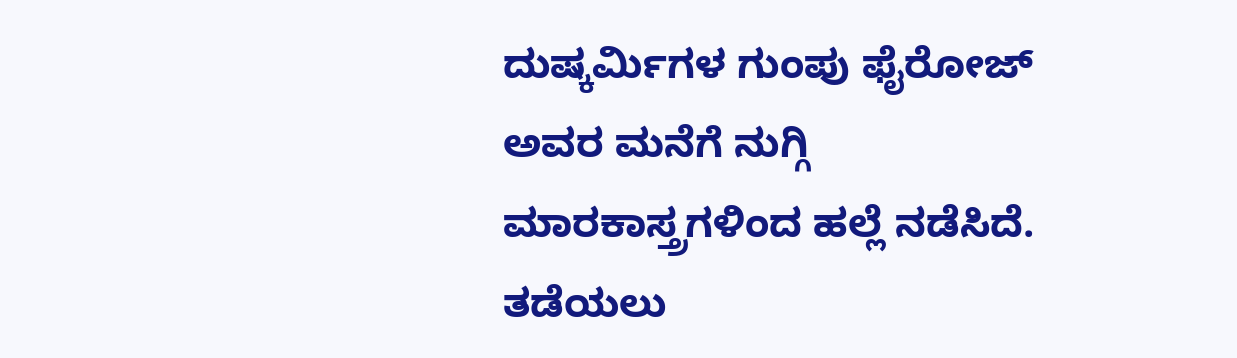ದುಷ್ಕರ್ಮಿಗಳ ಗುಂಪು ಫೈರೋಜ್ ಅವರ ಮನೆಗೆ ನುಗ್ಗಿ ಮಾರಕಾಸ್ತ್ರಗಳಿಂದ ಹಲ್ಲೆ ನಡೆಸಿದೆ. ತಡೆಯಲು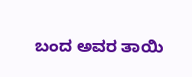ಬಂದ ಅವರ ತಾಯಿ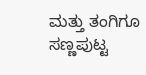ಮತ್ತು ತಂಗಿಗೂ ಸಣ್ಣಪುಟ್ಟ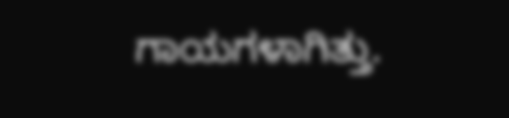ಗಾಯಗಳಾಗಿತ್ತು.